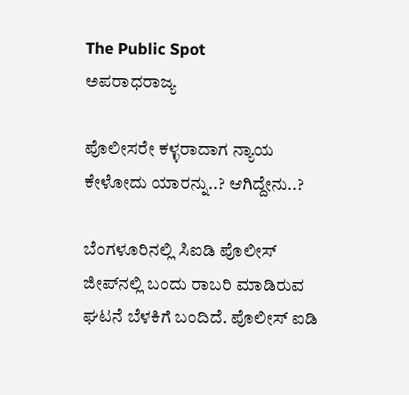The Public Spot
ಅಪರಾಧರಾಜ್ಯ

ಪೊಲೀಸರೇ ಕಳ್ಳರಾದಾಗ ನ್ಯಾಯ ಕೇಳೋದು ಯಾರನ್ನು..? ಆಗಿದ್ದೇನು..?

ಬೆಂಗಳೂರಿನಲ್ಲಿ ಸಿಐಡಿ ಪೊಲೀಸ್ ಜೀಪ್‌ನಲ್ಲಿ ಬಂದು ರಾಬರಿ ಮಾಡಿರುವ ಘಟನೆ ಬೆಳಕಿಗೆ ಬಂದಿದೆ. ಪೊಲೀಸ್ ಐಡಿ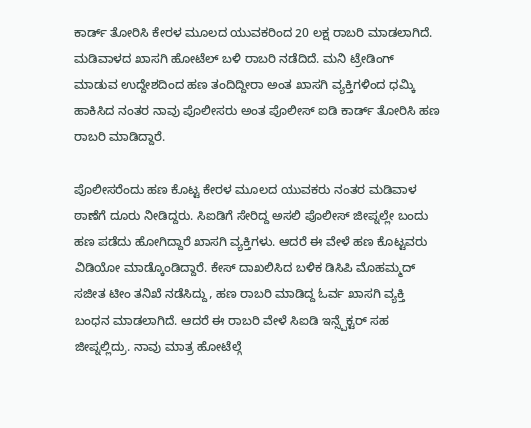ಕಾರ್ಡ್ ತೋರಿಸಿ ಕೇರಳ ಮೂಲದ ಯುವಕರಿಂದ 20 ಲಕ್ಷ ರಾಬರಿ ಮಾಡಲಾಗಿದೆ. ಮಡಿವಾಳದ ಖಾಸಗಿ ಹೋಟೆಲ್ ಬಳಿ ರಾಬರಿ ನಡೆದಿದೆ. ಮನಿ ಟ್ರೇಡಿಂಗ್ ಮಾಡುವ ಉದ್ದೇಶದಿಂದ ಹಣ ತಂದಿದ್ದೀರಾ ಅಂತ ಖಾಸಗಿ ವ್ಯಕ್ತಿಗಳಿಂದ ಧಮ್ಕಿ ಹಾಕಿಸಿದ ನಂತರ ನಾವು ಪೊಲೀಸರು ಅಂತ ಪೊಲೀಸ್ ಐಡಿ ಕಾರ್ಡ್ ತೋರಿಸಿ ಹಣ ರಾಬರಿ ಮಾಡಿದ್ದಾರೆ.

ಪೊಲೀಸರೆಂದು ಹಣ ಕೊಟ್ಟ ಕೇರಳ ಮೂಲದ ಯುವಕರು ನಂತರ ಮಡಿವಾಳ ಠಾಣೆಗೆ ದೂರು ನೀಡಿದ್ದರು. ಸಿಐಡಿಗೆ ಸೇರಿದ್ದ ಅಸಲಿ ಪೊಲೀಸ್ ಜೀಪ್ನಲ್ಲೇ ಬಂದು ಹಣ ಪಡೆದು ಹೋಗಿದ್ದಾರೆ ಖಾಸಗಿ ವ್ಯಕ್ತಿಗಳು. ಆದರೆ ಈ ವೇಳೆ ಹಣ ಕೊಟ್ಟವರು ವಿಡಿಯೋ ಮಾಡ್ಕೊಂಡಿದ್ದಾರೆ. ಕೇಸ್ ದಾಖಲಿಸಿದ ಬಳಿಕ ಡಿಸಿಪಿ ಮೊಹಮ್ಮದ್ ಸಜೀತ ಟೀಂ ತನಿಖೆ ನಡೆಸಿದ್ದು, ಹಣ ರಾಬರಿ ಮಾಡಿದ್ದ ಓರ್ವ ಖಾಸಗಿ ವ್ಯಕ್ತಿ ಬಂಧನ ಮಾಡಲಾಗಿದೆ. ಆದರೆ ಈ ರಾಬರಿ ವೇಳೆ ಸಿಐಡಿ ಇನ್ಸ್ಪೆಕ್ಟರ್ ಸಹ ಜೀಪ್ನಲ್ಲಿದ್ರು. ನಾವು ಮಾತ್ರ ಹೋಟೆಲ್ಗೆ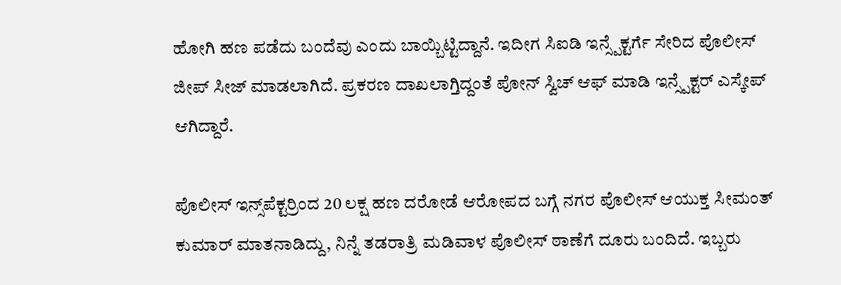ಹೋಗಿ ಹಣ ಪಡೆದು ಬಂದೆವು ಎಂದು ಬಾಯ್ಬಿಟ್ಟಿದ್ದಾನೆ. ಇದೀಗ ಸಿಐಡಿ ಇನ್ಸ್ಪೆಕ್ಟರ್ಗೆ ಸೇರಿದ ಪೊಲೀಸ್ ಜೀಪ್ ಸೀಜ್ ಮಾಡಲಾಗಿದೆ. ಪ್ರಕರಣ ದಾಖಲಾಗ್ತಿದ್ದಂತೆ ಪೋನ್ ಸ್ವಿಚ್ ಆಫ್ ಮಾಡಿ ಇನ್ಸ್ಪೆಕ್ಟರ್ ಎಸ್ಕೇಪ್ ಆಗಿದ್ದಾರೆ.

ಪೊಲೀಸ್ ಇನ್ಸ್‌ಪೆಕ್ಟರ್ರಿಂದ 20 ಲಕ್ಷ ಹಣ ದರೋಡೆ ಆರೋಪದ ಬಗ್ಗೆ ನಗರ ಪೊಲೀಸ್ ಆಯುಕ್ತ ಸೀಮಂತ್ ಕುಮಾರ್ ಮಾತನಾಡಿದ್ದು, ನಿನ್ನೆ ತಡರಾತ್ರಿ ಮಡಿವಾಳ ಪೊಲೀಸ್ ಠಾಣೆಗೆ ದೂರು ಬಂದಿದೆ. ಇಬ್ಬರು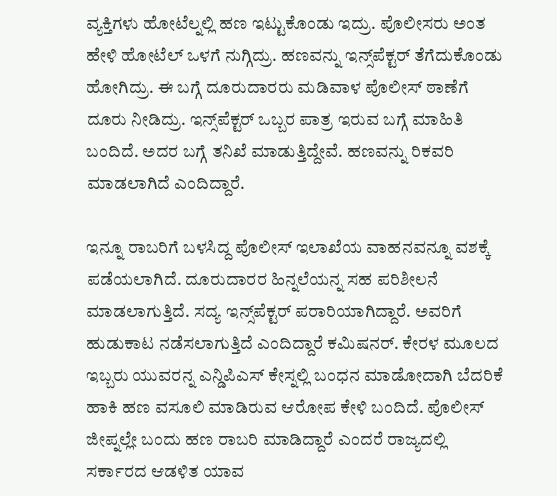ವ್ಯಕ್ತಿಗಳು ಹೋಟೆಲ್ನಲ್ಲಿ ಹಣ ಇಟ್ಟುಕೊಂಡು ಇದ್ರು‌‌. ಪೊಲೀಸರು ಅಂತ ಹೇಳಿ ಹೋಟೆಲ್ ಒಳಗೆ ನುಗ್ಗಿದ್ರು. ಹಣವನ್ನು ಇನ್ಸ್‌ಪೆಕ್ಟರ್ ತೆಗೆದುಕೊಂಡು ಹೋಗಿದ್ರು. ಈ ಬಗ್ಗೆ ದೂರುದಾರರು ಮಡಿವಾಳ ಪೊಲೀಸ್ ಠಾಣೆಗೆ ದೂರು ನೀಡಿದ್ರು. ಇನ್ಸ್‌ಪೆಕ್ಟರ್ ಒಬ್ಬರ ಪಾತ್ರ ಇರುವ ಬಗ್ಗೆ ಮಾಹಿತಿ ಬಂದಿದೆ. ಅದರ ಬಗ್ಗೆ ತನಿಖೆ ಮಾಡುತ್ತಿದ್ದೇವೆ. ಹಣವನ್ನು ರಿಕವರಿ ಮಾಡಲಾಗಿದೆ ಎಂದಿದ್ದಾರೆ.

ಇನ್ನೂ ರಾಬರಿಗೆ ಬಳಸಿದ್ದ ಪೊಲೀಸ್ ಇಲಾಖೆಯ ವಾಹನವನ್ನೂ ವಶಕ್ಕೆ ಪಡೆಯಲಾಗಿದೆ. ದೂರುದಾರರ ಹಿನ್ನಲೆಯನ್ನ ಸಹ ಪರಿಶೀಲನೆ ಮಾಡಲಾಗುತ್ತಿದೆ. ಸದ್ಯ ಇನ್ಸ್‌ಪೆಕ್ಟರ್ ಪರಾರಿಯಾಗಿದ್ದಾರೆ. ಅವರಿಗೆ ಹುಡುಕಾಟ ನಡೆಸಲಾಗುತ್ತಿದೆ ಎಂದಿದ್ದಾರೆ ಕಮಿಷನರ್. ಕೇರಳ ಮೂಲದ ಇಬ್ಬರು ಯುವರನ್ನ ಎನ್ಡಿಪಿಎಸ್ ಕೇಸ್ನಲ್ಲಿ ಬಂಧನ ಮಾಡೋದಾಗಿ ಬೆದರಿಕೆ ಹಾಕಿ ಹಣ ವಸೂಲಿ ಮಾಡಿರುವ ಆರೋಪ ಕೇಳಿ ಬಂದಿದೆ. ಪೊಲೀಸ್ ಜೀಪ್ನಲ್ಲೇ ಬಂದು ಹಣ ರಾಬರಿ ಮಾಡಿದ್ದಾರೆ ಎಂದರೆ ರಾಜ್ಯದಲ್ಲಿ ಸರ್ಕಾರದ ಆಡಳಿತ ಯಾವ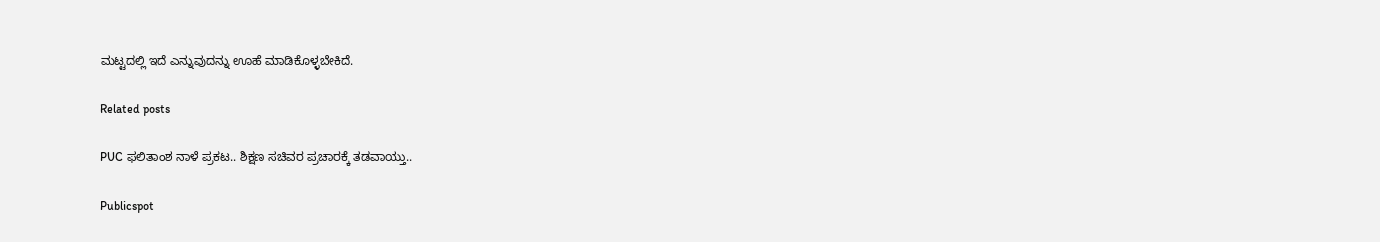ಮಟ್ಟದಲ್ಲಿ ಇದೆ ಎನ್ನುವುದನ್ನು ಊಹೆ ಮಾಡಿಕೊಳ್ಳಬೇಕಿದೆ.

Related posts

PUC ಫಲಿತಾಂಶ ನಾಳೆ ಪ್ರಕಟ.. ಶಿಕ್ಷಣ ಸಚಿವರ ಪ್ರಚಾರಕ್ಕೆ ತಡವಾಯ್ತು..

Publicspot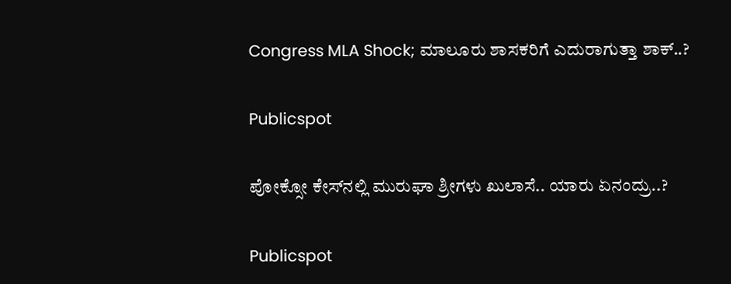Congress MLA Shock; ಮಾಲೂರು ಶಾಸಕರಿಗೆ ಎದುರಾಗುತ್ತಾ ಶಾಕ್‌..?

Publicspot

ಪೋಕ್ಸೋ ಕೇಸ್‌ನಲ್ಲಿ ಮುರುಘಾ ಶ್ರೀಗಳು ಖುಲಾಸೆ.. ಯಾರು ಏನಂದ್ರು..?

Publicspot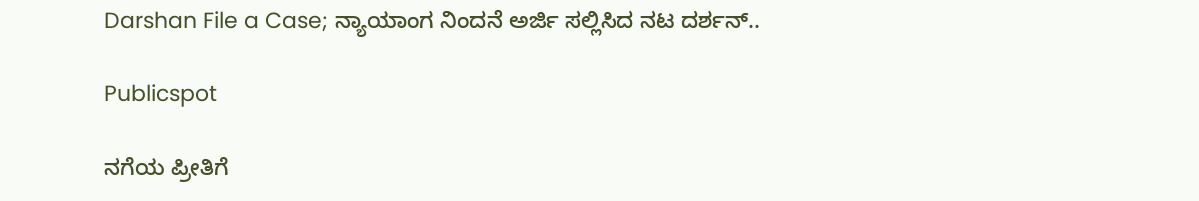Darshan File a Case; ನ್ಯಾಯಾಂಗ ನಿಂದನೆ ಅರ್ಜಿ ಸಲ್ಲಿಸಿದ ನಟ ದರ್ಶನ್..

Publicspot

ನಗೆಯ ಪ್ರೀತಿಗೆ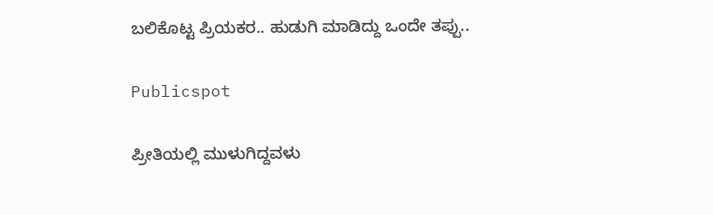ಬಲಿಕೊಟ್ಟ ಪ್ರಿಯಕರ.. ಹುಡುಗಿ ಮಾಡಿದ್ದು ಒಂದೇ ತಪ್ಪು..

Publicspot

ಪ್ರೀತಿಯಲ್ಲಿ ಮುಳುಗಿದ್ದವಳು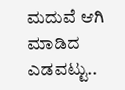ಮದುವೆ ಆಗಿ ಮಾಡಿದ ಎಡವಟ್ಟು..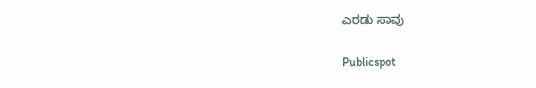ಎರಡು ಸಾವು

Publicspot